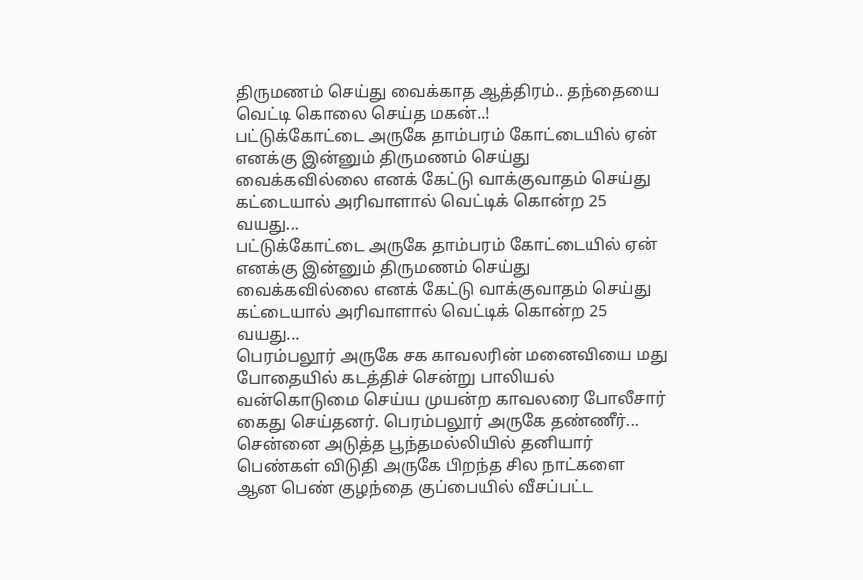திருமணம் செய்து வைக்காத ஆத்திரம்.. தந்தையை வெட்டி கொலை செய்த மகன்..!
பட்டுக்கோட்டை அருகே தாம்பரம் கோட்டையில் ஏன் எனக்கு இன்னும் திருமணம் செய்து வைக்கவில்லை எனக் கேட்டு வாக்குவாதம் செய்து கட்டையால் அரிவாளால் வெட்டிக் கொன்ற 25 வயது...
பட்டுக்கோட்டை அருகே தாம்பரம் கோட்டையில் ஏன் எனக்கு இன்னும் திருமணம் செய்து வைக்கவில்லை எனக் கேட்டு வாக்குவாதம் செய்து கட்டையால் அரிவாளால் வெட்டிக் கொன்ற 25 வயது...
பெரம்பலூர் அருகே சக காவலரின் மனைவியை மது போதையில் கடத்திச் சென்று பாலியல் வன்கொடுமை செய்ய முயன்ற காவலரை போலீசார் கைது செய்தனர். பெரம்பலூர் அருகே தண்ணீர்...
சென்னை அடுத்த பூந்தமல்லியில் தனியார் பெண்கள் விடுதி அருகே பிறந்த சில நாட்களை ஆன பெண் குழந்தை குப்பையில் வீசப்பட்ட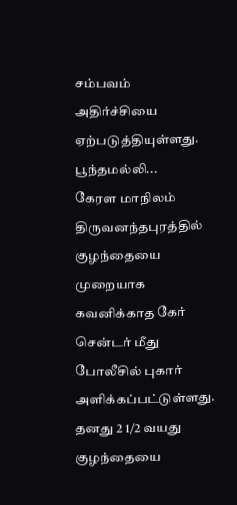சம்பவம் அதிர்ச்சியை ஏற்படுத்தியுள்ளது. பூந்தமல்லி...
கேரள மாநிலம் திருவனந்தபுரத்தில் குழந்தையை முறையாக கவனிக்காத கேர் சென்டர் மீது போலீசில் புகார் அளிக்கப்பட்டுள்ளது. தனது 2 1/2 வயது குழந்தையை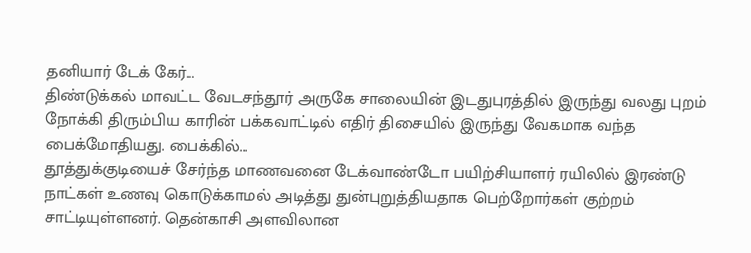தனியார் டேக் கேர்...
திண்டுக்கல் மாவட்ட வேடசந்தூர் அருகே சாலையின் இடதுபுரத்தில் இருந்து வலது புறம் நோக்கி திரும்பிய காரின் பக்கவாட்டில் எதிர் திசையில் இருந்து வேகமாக வந்த பைக்மோதியது. பைக்கில்...
தூத்துக்குடியைச் சேர்ந்த மாணவனை டேக்வாண்டோ பயிற்சியாளர் ரயிலில் இரண்டு நாட்கள் உணவு கொடுக்காமல் அடித்து துன்புறுத்தியதாக பெற்றோர்கள் குற்றம் சாட்டியுள்ளனர். தென்காசி அளவிலான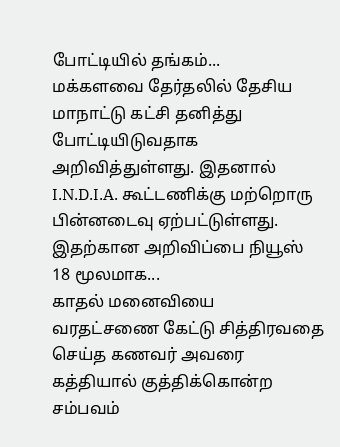போட்டியில் தங்கம்...
மக்களவை தேர்தலில் தேசிய மாநாட்டு கட்சி தனித்து போட்டியிடுவதாக அறிவித்துள்ளது. இதனால் I.N.D.I.A. கூட்டணிக்கு மற்றொரு பின்னடைவு ஏற்பட்டுள்ளது. இதற்கான அறிவிப்பை நியூஸ் 18 மூலமாக...
காதல் மனைவியை வரதட்சணை கேட்டு சித்திரவதை செய்த கணவர் அவரை கத்தியால் குத்திக்கொன்ற சம்பவம்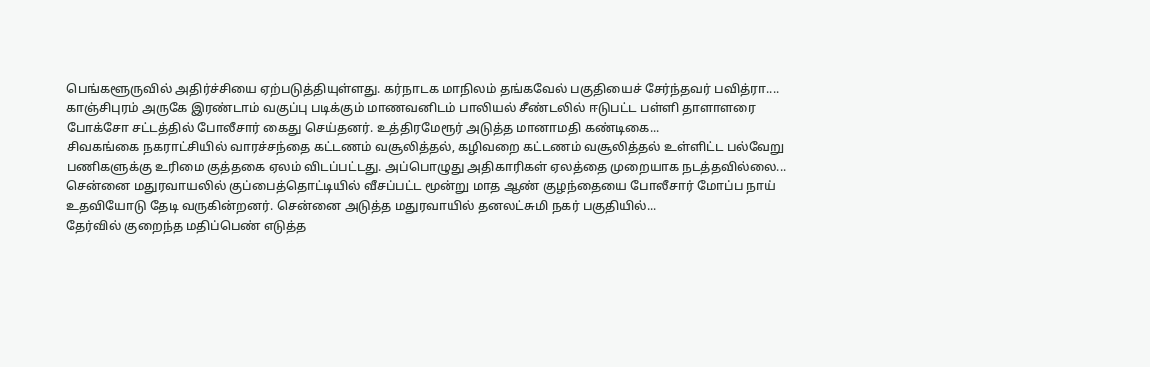பெங்களூருவில் அதிர்ச்சியை ஏற்படுத்தியுள்ளது. கர்நாடக மாநிலம் தங்கவேல் பகுதியைச் சேர்ந்தவர் பவித்ரா....
காஞ்சிபுரம் அருகே இரண்டாம் வகுப்பு படிக்கும் மாணவனிடம் பாலியல் சீண்டலில் ஈடுபட்ட பள்ளி தாளாளரை போக்சோ சட்டத்தில் போலீசார் கைது செய்தனர். உத்திரமேரூர் அடுத்த மானாமதி கண்டிகை...
சிவகங்கை நகராட்சியில் வாரச்சந்தை கட்டணம் வசூலித்தல், கழிவறை கட்டணம் வசூலித்தல் உள்ளிட்ட பல்வேறு பணிகளுக்கு உரிமை குத்தகை ஏலம் விடப்பட்டது. அப்பொழுது அதிகாரிகள் ஏலத்தை முறையாக நடத்தவில்லை...
சென்னை மதுரவாயலில் குப்பைத்தொட்டியில் வீசப்பட்ட மூன்று மாத ஆண் குழந்தையை போலீசார் மோப்ப நாய் உதவியோடு தேடி வருகின்றனர். சென்னை அடுத்த மதுரவாயில் தனலட்சுமி நகர் பகுதியில்...
தேர்வில் குறைந்த மதிப்பெண் எடுத்த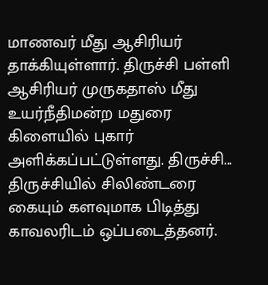மாணவர் மீது ஆசிரியர் தாக்கியுள்ளார். திருச்சி பள்ளி ஆசிரியர் முருகதாஸ் மீது உயர்நீதிமன்ற மதுரை கிளையில் புகார் அளிக்கப்பட்டுள்ளது. திருச்சி...
திருச்சியில் சிலிண்டரை கையும் களவுமாக பிடித்து காவலரிடம் ஒப்படைத்தனர்.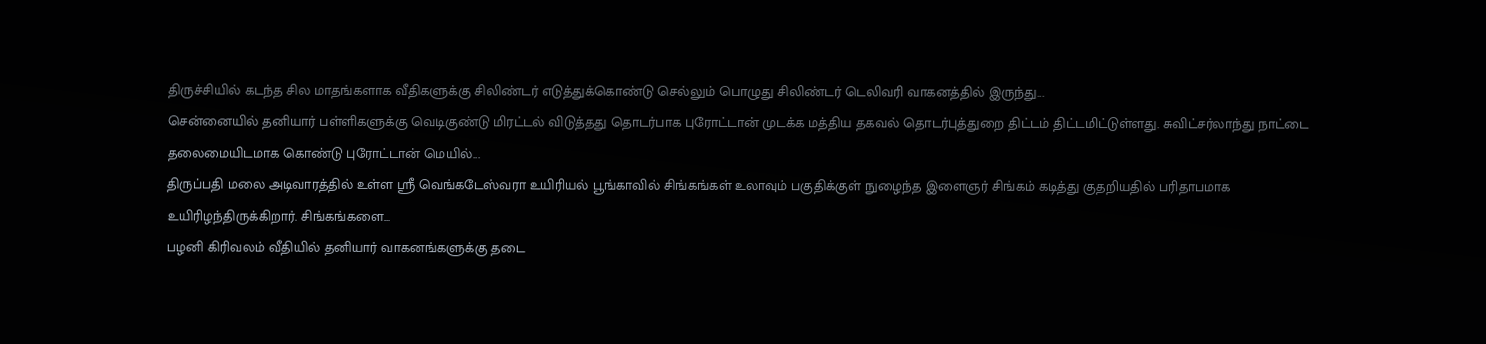திருச்சியில் கடந்த சில மாதங்களாக வீதிகளுக்கு சிலிண்டர் எடுத்துக்கொண்டு செல்லும் பொழுது சிலிண்டர் டெலிவரி வாகனத்தில் இருந்து...
சென்னையில் தனியார் பள்ளிகளுக்கு வெடிகுண்டு மிரட்டல் விடுத்தது தொடர்பாக புரோட்டான் முடக்க மத்திய தகவல் தொடர்புத்துறை திட்டம் திட்டமிட்டுள்ளது. சுவிட்சர்லாந்து நாட்டை தலைமையிடமாக கொண்டு புரோட்டான் மெயில்...
திருப்பதி மலை அடிவாரத்தில் உள்ள ஸ்ரீ வெங்கடேஸ்வரா உயிரியல் பூங்காவில் சிங்கங்கள் உலாவும் பகுதிக்குள் நுழைந்த இளைஞர் சிங்கம் கடித்து குதறியதில் பரிதாபமாக உயிரிழந்திருக்கிறார். சிங்கங்களை...
பழனி கிரிவலம் வீதியில் தனியார் வாகனங்களுக்கு தடை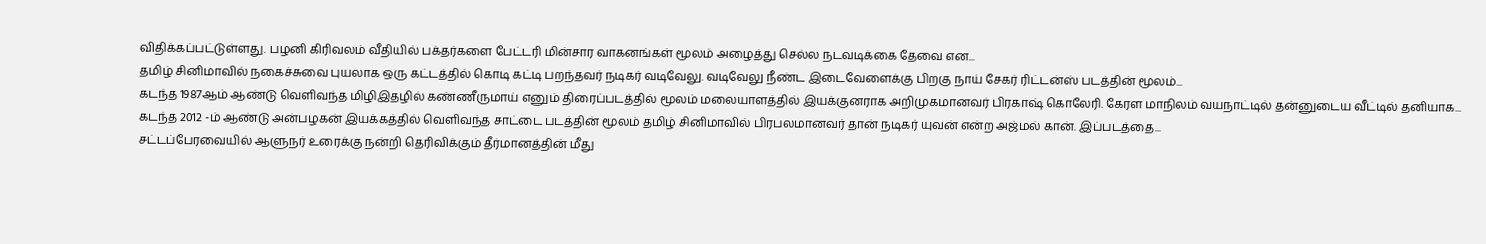விதிக்கப்பட்டுள்ளது. பழனி கிரிவலம் வீதியில் பக்தர்களை பேட்டரி மின்சார வாகனங்கள் மூலம் அழைத்து செல்ல நடவடிக்கை தேவை என...
தமிழ் சினிமாவில் நகைச்சுவை புயலாக ஒரு கட்டத்தில் கொடி கட்டி பறந்தவர் நடிகர் வடிவேலு. வடிவேலு நீண்ட இடைவேளைக்கு பிறகு நாய் சேகர் ரிட்டன்ஸ் படத்தின் மூலம்...
கடந்த 1987ஆம் ஆண்டு வெளிவந்த மிழிஇதழில் கண்ணீருமாய் எனும் திரைப்படத்தில் மூலம் மலையாளத்தில் இயக்குனராக அறிமுகமானவர் பிரகாஷ் கொலேரி. கேரள மாநிலம் வயநாட்டில் தன்னுடைய வீட்டில் தனியாக...
கடந்த 2012 -ம் ஆண்டு அன்பழகன் இயக்கத்தில் வெளிவந்த சாட்டை படத்தின் மூலம் தமிழ் சினிமாவில் பிரபலமானவர் தான் நடிகர் யுவன் என்ற அஜ்மல் கான். இப்படத்தை...
சட்டப்பேரவையில் ஆளுநர் உரைக்கு நன்றி தெரிவிக்கும் தீர்மானத்தின் மீது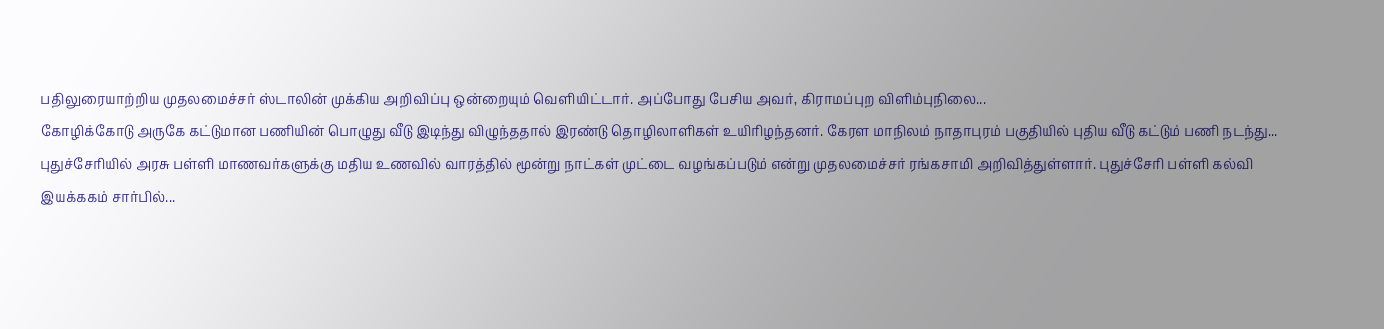பதிலுரையாற்றிய முதலமைச்சர் ஸ்டாலின் முக்கிய அறிவிப்பு ஒன்றையும் வெளியிட்டார். அப்போது பேசிய அவர், கிராமப்புற விளிம்புநிலை...
கோழிக்கோடு அருகே கட்டுமான பணியின் பொழுது வீடு இடிந்து விழுந்ததால் இரண்டு தொழிலாளிகள் உயிரிழந்தனர். கேரள மாநிலம் நாதாபுரம் பகுதியில் புதிய வீடு கட்டும் பணி நடந்து...
புதுச்சேரியில் அரசு பள்ளி மாணவர்களுக்கு மதிய உணவில் வாரத்தில் மூன்று நாட்கள் முட்டை வழங்கப்படும் என்று முதலமைச்சர் ரங்கசாமி அறிவித்துள்ளார். புதுச்சேரி பள்ளி கல்வி இயக்ககம் சார்பில்...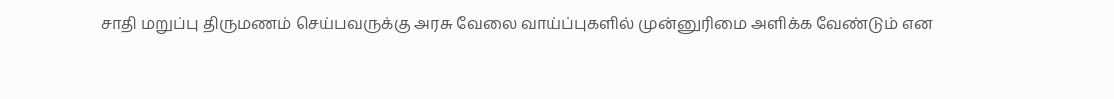சாதி மறுப்பு திருமணம் செய்பவருக்கு அரசு வேலை வாய்ப்புகளில் முன்னுரிமை அளிக்க வேண்டும் என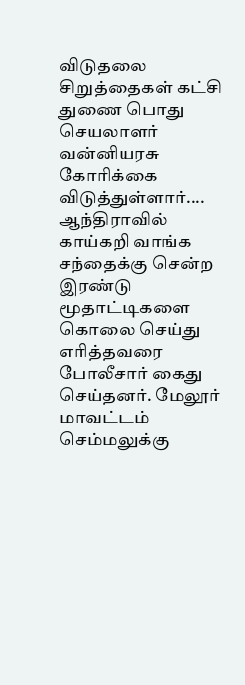விடுதலை சிறுத்தைகள் கட்சி துணை பொது செயலாளர் வன்னியரசு கோரிக்கை விடுத்துள்ளார்....
ஆந்திராவில் காய்கறி வாங்க சந்தைக்கு சென்ற இரண்டு மூதாட்டிகளை கொலை செய்து எரித்தவரை போலீசார் கைது செய்தனர். மேலூர் மாவட்டம் செம்மலுக்கு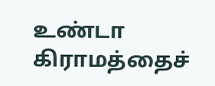உண்டா கிராமத்தைச்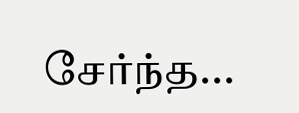சேர்ந்த...